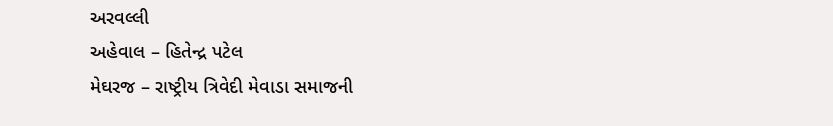અરવલ્લી
અહેવાલ – હિતેન્દ્ર પટેલ
મેઘરજ – રાષ્ટ્રીય ત્રિવેદી મેવાડા સમાજની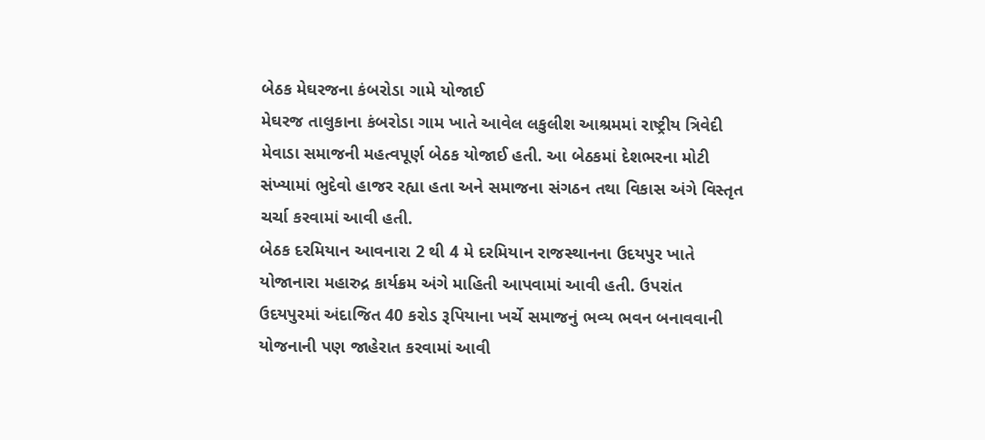બેઠક મેઘરજના કંબરોડા ગામે યોજાઈ
મેઘરજ તાલુકાના કંબરોડા ગામ ખાતે આવેલ લકુલીશ આશ્રમમાં રાષ્ટ્રીય ત્રિવેદી મેવાડા સમાજની મહત્વપૂર્ણ બેઠક યોજાઈ હતી. આ બેઠકમાં દેશભરના મોટી સંખ્યામાં ભુદેવો હાજર રહ્યા હતા અને સમાજના સંગઠન તથા વિકાસ અંગે વિસ્તૃત ચર્ચા કરવામાં આવી હતી.
બેઠક દરમિયાન આવનારા 2 થી 4 મે દરમિયાન રાજસ્થાનના ઉદયપુર ખાતે યોજાનારા મહારુદ્ર કાર્યક્રમ અંગે માહિતી આપવામાં આવી હતી. ઉપરાંત ઉદયપુરમાં અંદાજિત 40 કરોડ રૂપિયાના ખર્ચે સમાજનું ભવ્ય ભવન બનાવવાની યોજનાની પણ જાહેરાત કરવામાં આવી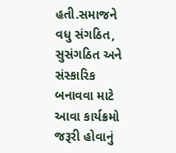હતી.સમાજને વધુ સંગઠિત, સુસંગઠિત અને સંસ્કારિક બનાવવા માટે આવા કાર્યક્રમો જરૂરી હોવાનું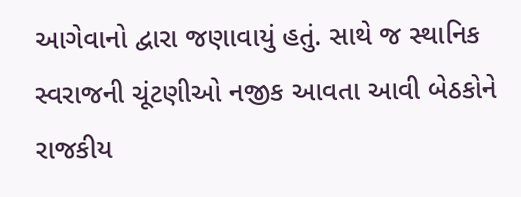આગેવાનો દ્વારા જણાવાયું હતું. સાથે જ સ્થાનિક સ્વરાજની ચૂંટણીઓ નજીક આવતા આવી બેઠકોને રાજકીય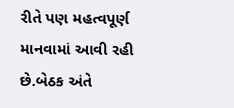રીતે પણ મહત્વપૂર્ણ માનવામાં આવી રહી છે.બેઠક અંતે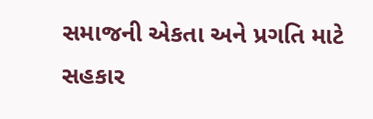સમાજની એકતા અને પ્રગતિ માટે સહકાર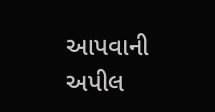આપવાની અપીલ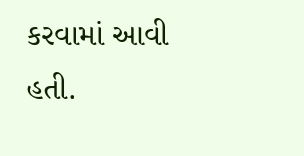કરવામાં આવી હતી.